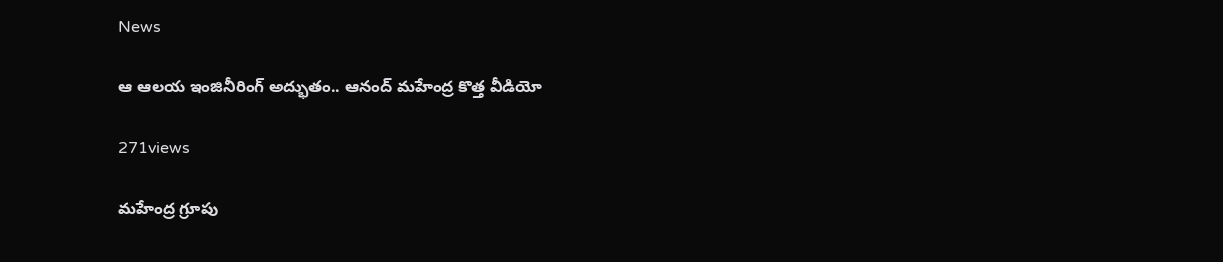News

ఆ ఆల‌య ఇంజినీరింగ్ అద్భుతం.. ఆనంద్ మ‌హేంద్ర కొత్త వీడియో

271views

మ‌హేంద్ర గ్రూపు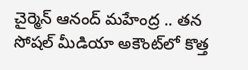చైర్మెన్ ఆనంద్ మ‌హేంద్ర .. త‌న సోష‌ల్ మీడియా అకౌంట్‌లో కొత్త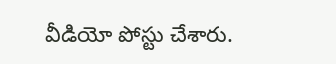వీడియో పోస్టు చేశారు.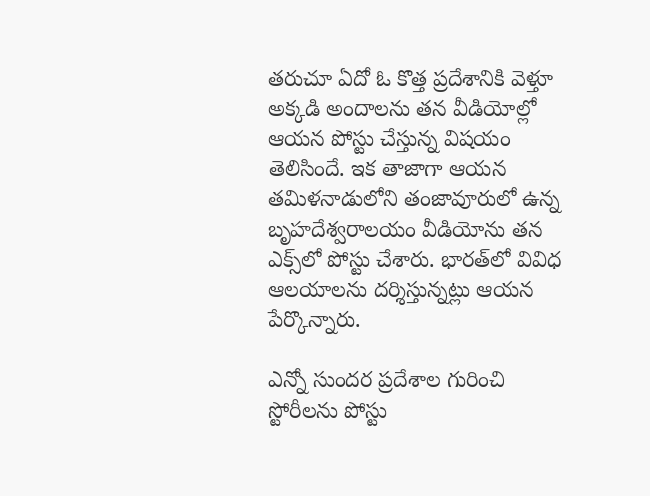త‌రుచూ ఏదో ఓ కొత్త ప్ర‌దేశానికి వెళ్తూ అక్క‌డి అందాల‌ను త‌న వీడియోల్లో ఆయన పోస్టు చేస్తున్న విష‌యం తెలిసిందే. ఇక తాజాగా ఆయ‌న త‌మిళ‌నాడులోని తంజావూరులో ఉన్న బృహ‌దేశ్వ‌రాల‌యం వీడియోను త‌న ఎక్స్‌లో పోస్టు చేశారు. భార‌త్‌లో వివిధ ఆల‌యాల‌ను ద‌ర్శిస్తున్న‌ట్లు ఆయ‌న పేర్కొన్నారు.

ఎన్నో సుంద‌ర ప్ర‌దేశాల గురించి స్టోరీల‌ను పోస్టు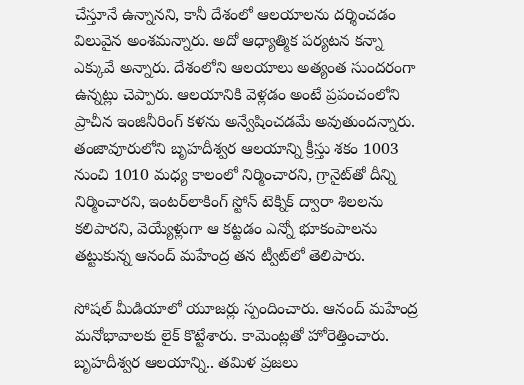చేస్తూనే ఉన్నాన‌ని, కానీ దేశంలో ఆల‌యాల‌ను ద‌ర్శించ‌డం విలువైన అంశ‌మ‌న్నారు. అదో ఆధ్యాత్మిక ప‌ర్య‌ట‌న క‌న్నా ఎక్కువే అన్నారు. దేశంలోని ఆల‌యాలు అత్యంత సుంద‌రంగా ఉన్న‌ట్లు చెప్పారు. ఆల‌యానికి వెళ్ల‌డం అంటే ప్ర‌పంచంలోని ప్రాచీన ఇంజినీరింగ్ క‌ళ‌ను అన్వేషించ‌డమే అవుతుంద‌న్నారు. తంజావూరులోని బృహ‌దీశ్వ‌ర ఆల‌యాన్ని క్రీస్తు శ‌కం 1003 నుంచి 1010 మ‌ధ్య కాలంలో నిర్మించార‌ని, గ్రానైట్‌తో దీన్ని నిర్మించార‌ని, ఇంట‌ర్‌లాకింగ్ స్టోన్ టెక్నిక్ ద్వారా శిల‌ల‌ను క‌లిపార‌ని, వెయ్యేళ్లుగా ఆ క‌ట్ట‌డం ఎన్నో భూకంపాల‌ను త‌ట్టుకున్న ఆనంద్ మ‌హేంద్ర త‌న ట్వీట్‌లో తెలిపారు.

సోష‌ల్ మీడియాలో యూజ‌ర్లు స్పందించారు. ఆనంద్ మ‌హేంద్ర మ‌నోభావాల‌కు లైక్ కొట్టేశారు. కామెంట్ల‌తో హోరెత్తించారు. బృహ‌దీశ్వ‌ర ఆల‌యాన్ని.. త‌మిళ ప్ర‌జ‌లు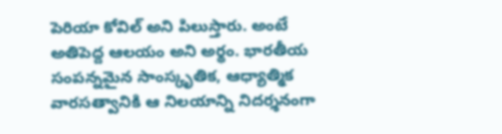పెరియా కోవిల్ అని పిలుస్తారు. అంటే అతిపెద్ద ఆల‌యం అని అర్థం. భార‌తీయ సంప‌న్న‌మైన సాంస్కృతిక‌, ఆధ్యాత్మిక వార‌స‌త్వానికి ఆ నిల‌యాన్ని నిద‌ర్శ‌నంగా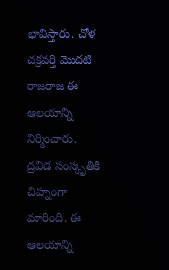భావిస్తారు. చోళ చ‌క్ర‌వ‌ర్తి మొద‌టి రాజ‌రాజ ఈ ఆల‌యాన్ని నిర్మించారు. ద్ర‌విడ సంస్కృతికి చిహ్నంగా మారింది. ఈ ఆల‌యాన్ని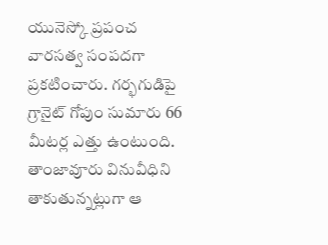యునెస్కో ప్ర‌పంచ వార‌స‌త్వ సంప‌ద‌గా ప్ర‌క‌టించారు. గ‌ర్భ‌గుడిపై గ్రానైట్ గోపుం సుమారు 66 మీట‌ర్ల ఎత్తు ఉంటుంది. తాంజావూరు వినువీధిని తాకుతున్న‌ట్లుగా ఆ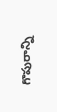గొపురాన్ని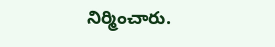నిర్మించారు.